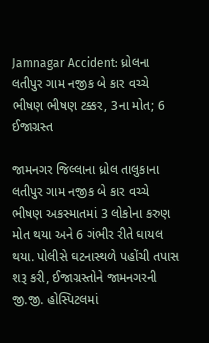Jamnagar Accident: ધ્રોલના લતીપુર ગામ નજીક બે કાર વચ્ચે ભીષણ ભીષણ ટક્કર, 3ના મોત; 6 ઈજાગ્રસ્ત

જામનગર જિલ્લાના ધ્રોલ તાલુકાના લતીપુર ગામ નજીક બે કાર વચ્ચે ભીષણ અકસ્માતમાં 3 લોકોના કરુણ મોત થયા અને 6 ગંભીર રીતે ઘાયલ થયા. પોલીસે ઘટનાસ્થળે પહોંચી તપાસ શરૂ કરી, ઈજાગ્રસ્તોને જામનગરની જી.જી. હોસ્પિટલમાં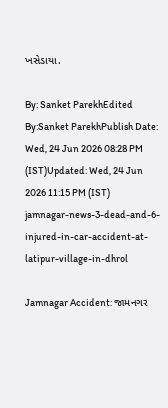ખસેડાયા.

By: Sanket ParekhEdited By:Sanket ParekhPublish Date: Wed, 24 Jun 2026 08:28 PM (IST)Updated: Wed, 24 Jun 2026 11:15 PM (IST)
jamnagar-news-3-dead-and-6-injured-in-car-accident-at-latipur-village-in-dhrol

Jamnagar Accident: જામનગર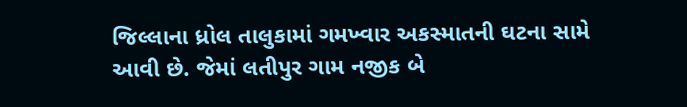જિલ્લાના ધ્રોલ તાલુકામાં ગમખ્વાર અકસ્માતની ઘટના સામે આવી છે. જેમાં લતીપુર ગામ નજીક બે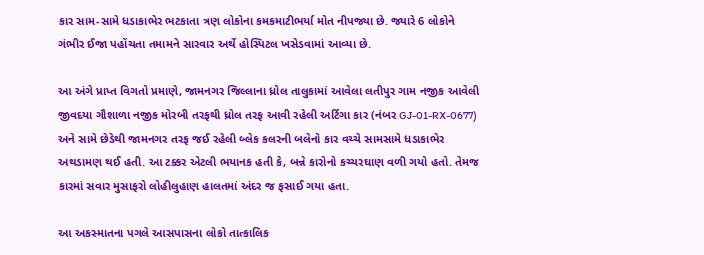કાર સામ-સામે ધડાકાભેર ભટકાતા ત્રણ લોકોના કમકમાટીભર્યા મોત નીપજ્યા છે. જ્યારે 6 લોકોને ગંભીર ઈજા પહોંચતા તમામને સારવાર અર્થે હોસ્પિટલ ખસેડવામાં આવ્યા છે.

આ અંગે પ્રાપ્ત વિગતો પ્રમાણે, જામનગર જિલ્લાના ધ્રોલ તાલુકામાં આવેલા લતીપુર ગામ નજીક આવેલી જીવદયા ગૌશાળા નજીક મોરબી તરફથી ધ્રોલ તરફ આવી રહેલી અર્ટિગા કાર (નંબર GJ-01-RX-0677) અને સામે છેડેથી જામનગર તરફ જઈ રહેલી બ્લેક કલરની બલેનો કાર વચ્ચે સામસામે ધડાકાભેર અથડામણ થઈ હતી. આ ટક્કર એટલી ભયાનક હતી કે, બન્ને કારોનો કચ્ચરઘાણ વળી ગયો હતો. તેમજ કારમાં સવાર મુસાફરો લોહીલુહાણ હાલતમાં અંદર જ ફસાઈ ગયા હતા.

આ અકસ્માતના પગલે આસપાસના લોકો તાત્કાલિક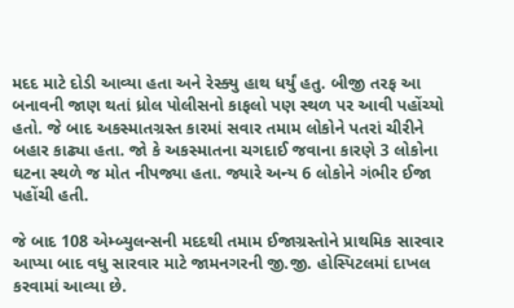મદદ માટે દોડી આવ્યા હતા અને રેસ્ક્યુ હાથ ધર્યું હતુ. બીજી તરફ આ બનાવની જાણ થતાં ધ્રોલ પોલીસનો કાફલો પણ સ્થળ પર આવી પહોંચ્યો હતો. જે બાદ અકસ્માતગ્રસ્ત કારમાં સવાર તમામ લોકોને પતરાં ચીરીને બહાર કાઢ્યા હતા. જો કે અકસ્માતના ચગદાઈ જવાના કારણે 3 લોકોના ઘટના સ્થળે જ મોત નીપજ્યા હતા. જ્યારે અન્ય 6 લોકોને ગંભીર ઈજા પહોંચી હતી.

જે બાદ 108 એમ્બ્યુલન્સની મદદથી તમામ ઈજાગ્રસ્તોને પ્રાથમિક સારવાર આપ્યા બાદ વધુ સારવાર માટે જામનગરની જી.જી. હોસ્પિટલમાં દાખલ કરવામાં આવ્યા છે.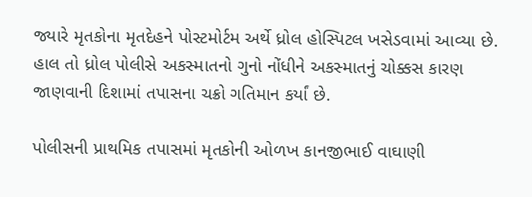જ્યારે મૃતકોના મૃતદેહને પોસ્ટમોર્ટમ અર્થે ધ્રોલ હોસ્પિટલ ખસેડવામાં આવ્યા છે. હાલ તો ધ્રોલ પોલીસે અકસ્માતનો ગુનો નોંધીને અકસ્માતનું ચોક્કસ કારણ જાણવાની દિશામાં તપાસના ચક્રો ગતિમાન કર્યાં છે.

પોલીસની પ્રાથમિક તપાસમાં મૃતકોની ઓળખ કાનજીભાઈ વાઘાણી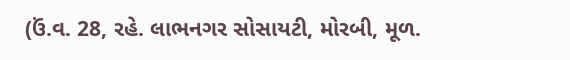(ઉં.વ. 28, રહે. લાભનગર સોસાયટી, મોરબી, મૂળ.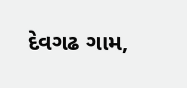દેવગઢ ગામ,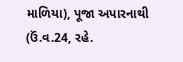માળિયા), પૂજા અપારનાથી (ઉં.વ.24, રહે.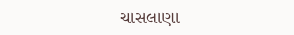ચાસલાણા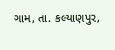ગામ, તા. કલ્યાણપુર,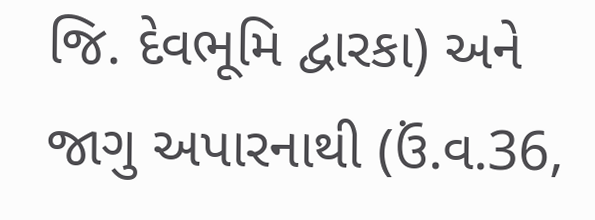જિ. દેવભૂમિ દ્વારકા) અને જાગુ અપારનાથી (ઉં.વ.36,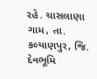રહે. ચાસલાણા ગામ, તા. કલ્યાણપુર, જિ. દેવભૂમિ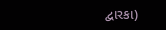દ્વારકા)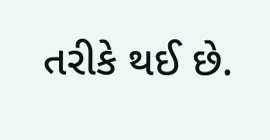તરીકે થઈ છે.